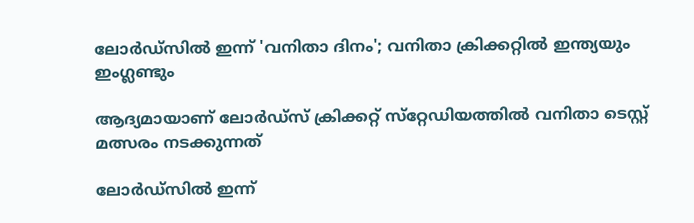ലോര്‍ഡ്‌സില്‍ ഇന്ന് 'വനിതാ ദിനം'; വനിതാ ക്രിക്കറ്റില്‍ ഇന്ത്യയും ഇംഗ്ലണ്ടും

ആദ്യമായാണ് ലോര്‍ഡ്‌സ് ക്രിക്കറ്റ് സ്‌റ്റേഡിയത്തില്‍ വനിതാ ടെസ്റ്റ് മത്സരം നടക്കുന്നത്

ലോര്‍ഡ്‌സില്‍ ഇന്ന്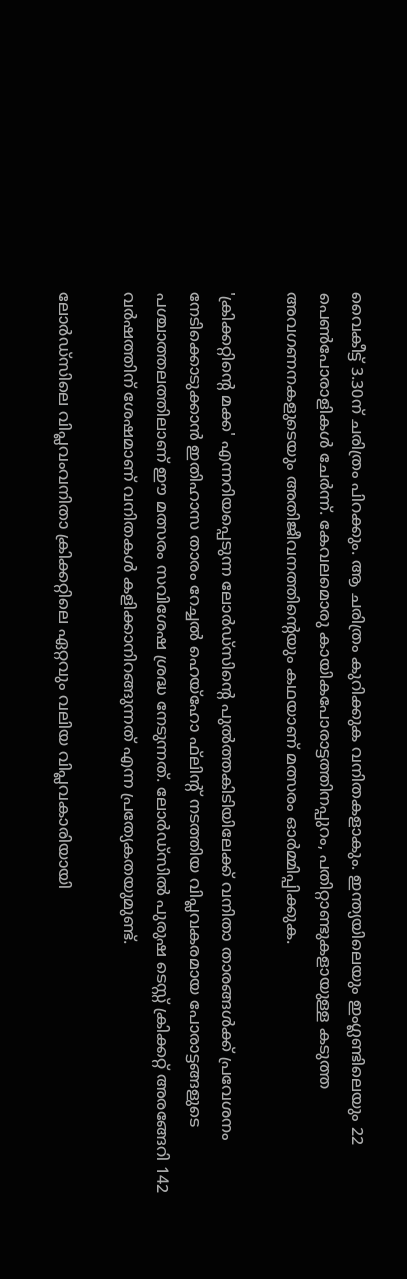വൈകീട്ട് 3.30ന് ചരിത്രം പിറക്കും. ആ ചരിത്രം കുറിക്കുക വനിതകളാകും. ഇന്ത്യയിലെയും ഇംഗ്ലണ്ടിലെയും 22 പെണ്‍പോരാളികള്‍ ചേര്‍ന്ന്. കേവലമൊരു കായികപോരാട്ടത്തിനപ്പുറം, പതിറ്റാണ്ടുകളായുള്ള കടുത്ത അവഗണനകളുടെയും അതിജീവനത്തിന്റെയും കഥയാണ് മത്സരം ഓര്‍മ്മിപ്പിക്കുക.

'ക്രിക്കറ്റിന്റെ മക്ക' എന്നറിയപ്പെടുന്ന ലോര്‍ഡ്‌സിന്റെ പുല്‍ത്തകിടിയിലേക്ക് വനിതാ താരങ്ങള്‍ക്ക് പ്രവേശനം നേടിക്കൊടുക്കാന്‍ ഇതിഹാസ താരം റേച്ചല്‍ ഹെയ്‌ഹോ ഫ്‌ലിന്റ് നടത്തിയ വിപ്ലവകരമായ പോരാട്ടങ്ങളുടെ പശ്ചാത്തലത്തിലാണ് ഈ മത്സരം സവിശേഷ ശ്രദ്ധ നേടുന്നത്. ലോര്‍ഡ്‌സില്‍ പുരുഷ ടെസ്റ്റ് ക്രിക്കറ്റ് അരങ്ങേറി 142 വര്‍ഷത്തിന് ശേഷമാണ് വനിതകള്‍ കളിക്കാനിറങ്ങുന്നത് എന്ന പ്രത്യേകതയുമുണ്ട്.

ലോര്‍ഡ്‌സിലെ വിപ്ലവംവനിതാ ക്രിക്കറ്റിലെ ഏറ്റവും വലിയ വിപ്ലവകാരിയായി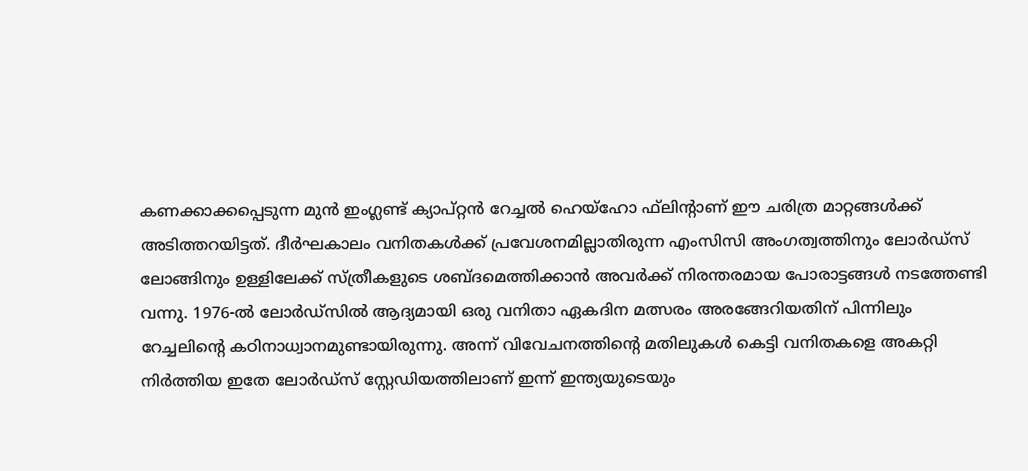കണക്കാക്കപ്പെടുന്ന മുന്‍ ഇംഗ്ലണ്ട് ക്യാപ്റ്റന്‍ റേച്ചല്‍ ഹെയ്‌ഹോ ഫ്‌ലിന്റാണ് ഈ ചരിത്ര മാറ്റങ്ങള്‍ക്ക് അടിത്തറയിട്ടത്. ദീര്‍ഘകാലം വനിതകള്‍ക്ക് പ്രവേശനമില്ലാതിരുന്ന എംസിസി അംഗത്വത്തിനും ലോര്‍ഡ്‌സ് ലോങ്ങിനും ഉള്ളിലേക്ക് സ്ത്രീകളുടെ ശബ്ദമെത്തിക്കാന്‍ അവര്‍ക്ക് നിരന്തരമായ പോരാട്ടങ്ങള്‍ നടത്തേണ്ടി വന്നു. 1976-ല്‍ ലോര്‍ഡ്‌സില്‍ ആദ്യമായി ഒരു വനിതാ ഏകദിന മത്സരം അരങ്ങേറിയതിന് പിന്നിലും റേച്ചലിന്റെ കഠിനാധ്വാനമുണ്ടായിരുന്നു. അന്ന് വിവേചനത്തിന്റെ മതിലുകള്‍ കെട്ടി വനിതകളെ അകറ്റി നിര്‍ത്തിയ ഇതേ ലോര്‍ഡ്‌സ് സ്റ്റേഡിയത്തിലാണ് ഇന്ന് ഇന്ത്യയുടെയും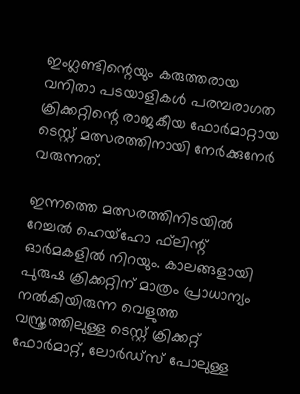ഇംഗ്ലണ്ടിന്റെയും കരുത്തരായ വനിതാ പടയാളികള്‍ പരമ്പരാഗത ക്രിക്കറ്റിന്റെ രാജകീയ ഫോര്‍മാറ്റായ ടെസ്റ്റ് മത്സരത്തിനായി നേര്‍ക്കുനേര്‍ വരുന്നത്.

ഇന്നത്തെ മത്സരത്തിനിടയില്‍ റേച്ചല്‍ ഹെയ്‌ഹോ ഫ്‌ലിന്റ് ഓര്‍മകളില്‍ നിറയും. കാലങ്ങളായി പുരുഷ ക്രിക്കറ്റിന് മാത്രം പ്രാധാന്യം നല്‍കിയിരുന്ന വെളുത്ത വസ്ത്രത്തിലുള്ള ടെസ്റ്റ് ക്രിക്കറ്റ് ഫോര്‍മാറ്റ്, ലോര്‍ഡ്‌സ് പോലുള്ള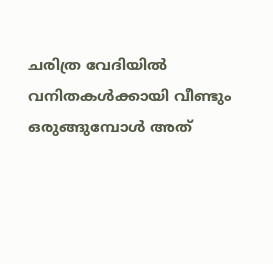ചരിത്ര വേദിയില്‍ വനിതകള്‍ക്കായി വീണ്ടും ഒരുങ്ങുമ്പോള്‍ അത്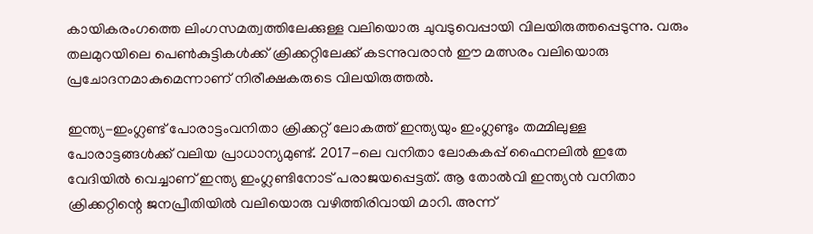കായികരംഗത്തെ ലിംഗസമത്വത്തിലേക്കുള്ള വലിയൊരു ചുവടുവെപ്പായി വിലയിരുത്തപ്പെടുന്നു. വരും തലമുറയിലെ പെണ്‍കുട്ടികള്‍ക്ക് ക്രിക്കറ്റിലേക്ക് കടന്നുവരാന്‍ ഈ മത്സരം വലിയൊരു പ്രചോദനമാകുമെന്നാണ് നിരീക്ഷകരുടെ വിലയിരുത്തല്‍.

ഇന്ത്യ-ഇംഗ്ലണ്ട് പോരാട്ടംവനിതാ ക്രിക്കറ്റ് ലോകത്ത് ഇന്ത്യയും ഇംഗ്ലണ്ടും തമ്മിലുള്ള പോരാട്ടങ്ങള്‍ക്ക് വലിയ പ്രാധാന്യമുണ്ട്. 2017-ലെ വനിതാ ലോകകപ്പ് ഫൈനലില്‍ ഇതേ വേദിയില്‍ വെച്ചാണ് ഇന്ത്യ ഇംഗ്ലണ്ടിനോട് പരാജയപ്പെട്ടത്. ആ തോല്‍വി ഇന്ത്യന്‍ വനിതാ ക്രിക്കറ്റിന്റെ ജനപ്രീതിയില്‍ വലിയൊരു വഴിത്തിരിവായി മാറി. അന്ന്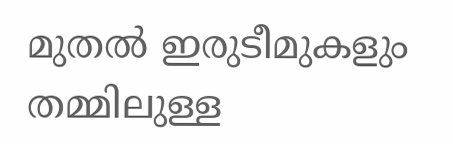മുതല്‍ ഇരുടീമുകളും തമ്മിലുള്ള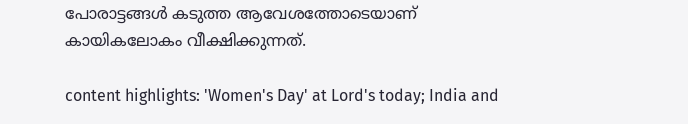പോരാട്ടങ്ങള്‍ കടുത്ത ആവേശത്തോടെയാണ് കായികലോകം വീക്ഷിക്കുന്നത്.

content highlights: 'Women's Day' at Lord's today; India and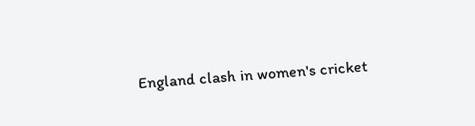England clash in women's cricket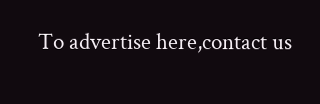To advertise here,contact us